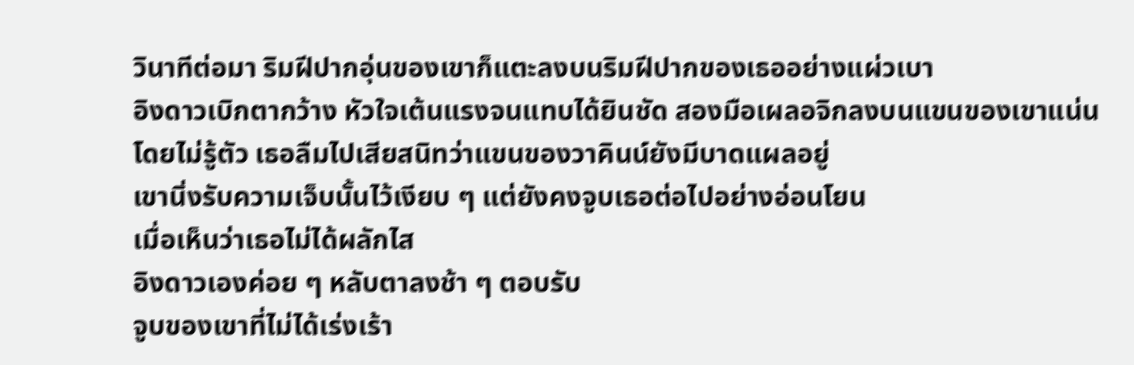วินาทีต่อมา ริมฝีปากอุ่นของเขาก็แตะลงบนริมฝีปากของเธออย่างแผ่วเบา
อิงดาวเบิกตากว้าง หัวใจเต้นแรงจนแทบได้ยินชัด สองมือเผลอจิกลงบนแขนของเขาแน่นโดยไม่รู้ตัว เธอลืมไปเสียสนิทว่าแขนของวาคินน์ยังมีบาดแผลอยู่
เขานิ่งรับความเจ็บนั้นไว้เงียบ ๆ แต่ยังคงจูบเธอต่อไปอย่างอ่อนโยน
เมื่อเห็นว่าเธอไม่ได้ผลักไส
อิงดาวเองค่อย ๆ หลับตาลงช้า ๆ ตอบรับ
จูบของเขาที่ไม่ได้เร่งเร้า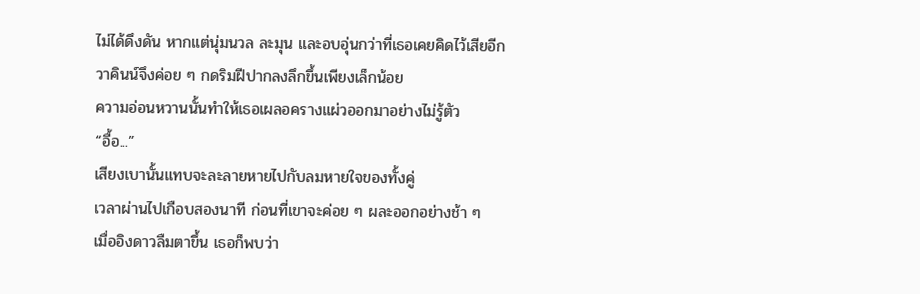ไม่ได้ดึงดัน หากแต่นุ่มนวล ละมุน และอบอุ่นกว่าที่เธอเคยคิดไว้เสียอีก
วาคินน์จึงค่อย ๆ กดริมฝีปากลงลึกขึ้นเพียงเล็กน้อย
ความอ่อนหวานนั้นทำให้เธอเผลอครางแผ่วออกมาอย่างไม่รู้ตัว
“อื้อ...”
เสียงเบานั้นแทบจะละลายหายไปกับลมหายใจของทั้งคู่
เวลาผ่านไปเกือบสองนาที ก่อนที่เขาจะค่อย ๆ ผละออกอย่างช้า ๆ
เมื่ออิงดาวลืมตาขึ้น เธอก็พบว่า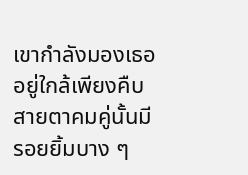เขากำลังมองเธออยู่ใกล้เพียงคืบ
สายตาคมคู่นั้นมีรอยยิ้มบาง ๆ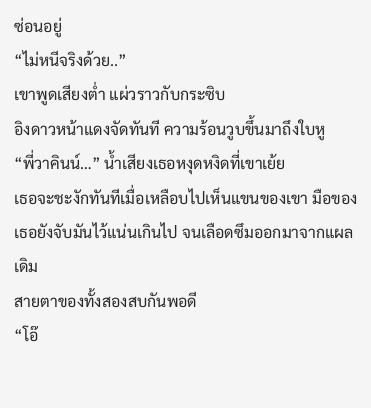ซ่อนอยู่
“ไม่หนีจริงด้วย..”
เขาพูดเสียงต่ำ แผ่วราวกับกระซิบ
อิงดาวหน้าแดงจัดทันที ความร้อนวูบขึ้นมาถึงใบหู
“พี่วาคินน์…” น้ำเสียงเธอหงุดหงิดที่เขาเย้ย
เธอจะชะงักทันทีเมื่อเหลือบไปเห็นแขนของเขา มือของเธอยังจับมันไว้แน่นเกินไป จนเลือดซึมออกมาจากแผลเดิม
สายตาของทั้งสองสบกันพอดี
“โอ๊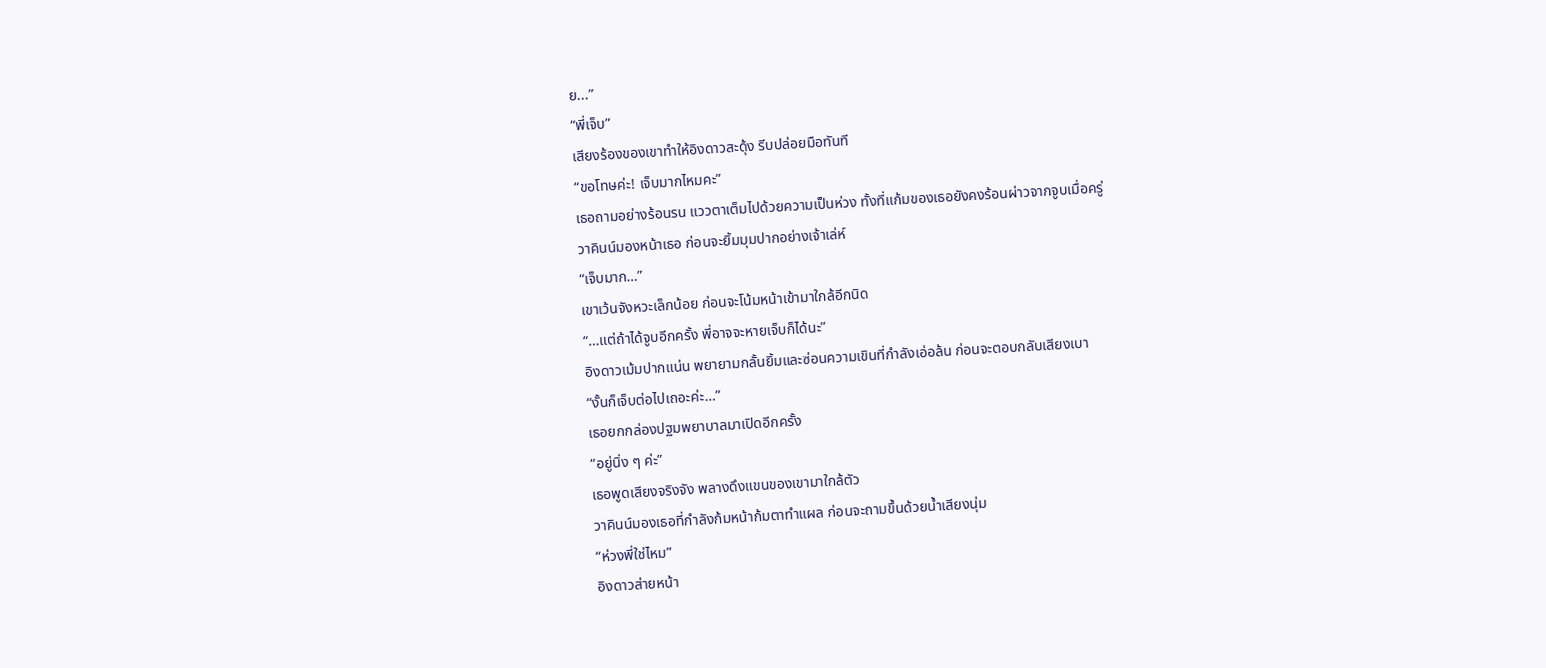ย...”
“พี่เจ็บ”
เสียงร้องของเขาทำให้อิงดาวสะดุ้ง รีบปล่อยมือทันที
“ขอโทษค่ะ! เจ็บมากไหมคะ”
เธอถามอย่างร้อนรน แววตาเต็มไปด้วยความเป็นห่วง ทั้งที่แก้มของเธอยังคงร้อนผ่าวจากจูบเมื่อครู่
วาคินน์มองหน้าเธอ ก่อนจะยิ้มมุมปากอย่างเจ้าเล่ห์
“เจ็บมาก…”
เขาเว้นจังหวะเล็กน้อย ก่อนจะโน้มหน้าเข้ามาใกล้อีกนิด
“…แต่ถ้าได้จูบอีกครั้ง พี่อาจจะหายเจ็บก็ได้นะ”
อิงดาวเม้มปากแน่น พยายามกลั้นยิ้มและซ่อนความเขินที่กำลังเอ่อล้น ก่อนจะตอบกลับเสียงเบา
“งั้นก็เจ็บต่อไปเถอะค่ะ…”
เธอยกกล่องปฐมพยาบาลมาเปิดอีกครั้ง
“อยู่นิ่ง ๆ ค่ะ”
เธอพูดเสียงจริงจัง พลางดึงแขนของเขามาใกล้ตัว
วาคินน์มองเธอที่กำลังก้มหน้าก้มตาทำแผล ก่อนจะถามขึ้นด้วยน้ำเสียงนุ่ม
“ห่วงพี่ใช่ไหม”
อิงดาวส่ายหน้า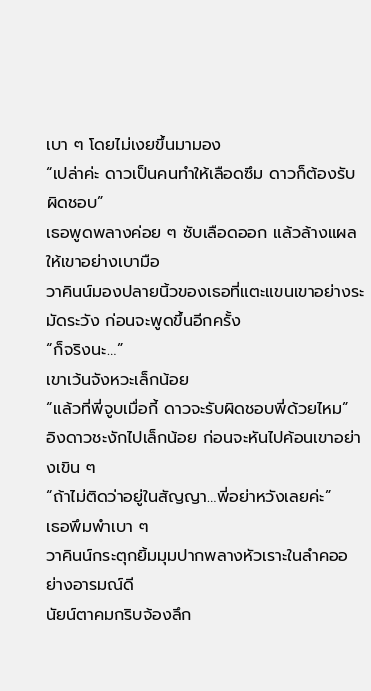เบา ๆ โดยไม่เงยขึ้นมามอง
“เปล่าค่ะ ดาวเป็นคนทำให้เลือดซึม ดาวก็ต้องรับผิดชอบ”
เธอพูดพลางค่อย ๆ ซับเลือดออก แล้วล้างแผลให้เขาอย่างเบามือ
วาคินน์มองปลายนิ้วของเธอที่แตะแขนเขาอย่างระมัดระวัง ก่อนจะพูดขึ้นอีกครั้ง
“ก็จริงนะ…”
เขาเว้นจังหวะเล็กน้อย
“แล้วที่พี่จูบเมื่อกี้ ดาวจะรับผิดชอบพี่ด้วยไหม”
อิงดาวชะงักไปเล็กน้อย ก่อนจะหันไปค้อนเขาอย่างเขิน ๆ
“ถ้าไม่ติดว่าอยู่ในสัญญา…พี่อย่าหวังเลยค่ะ”
เธอพึมพำเบา ๆ
วาคินน์กระตุกยิ้มมุมปากพลางหัวเราะในลำคออย่างอารมณ์ดี
นัยน์ตาคมกริบจ้องลึก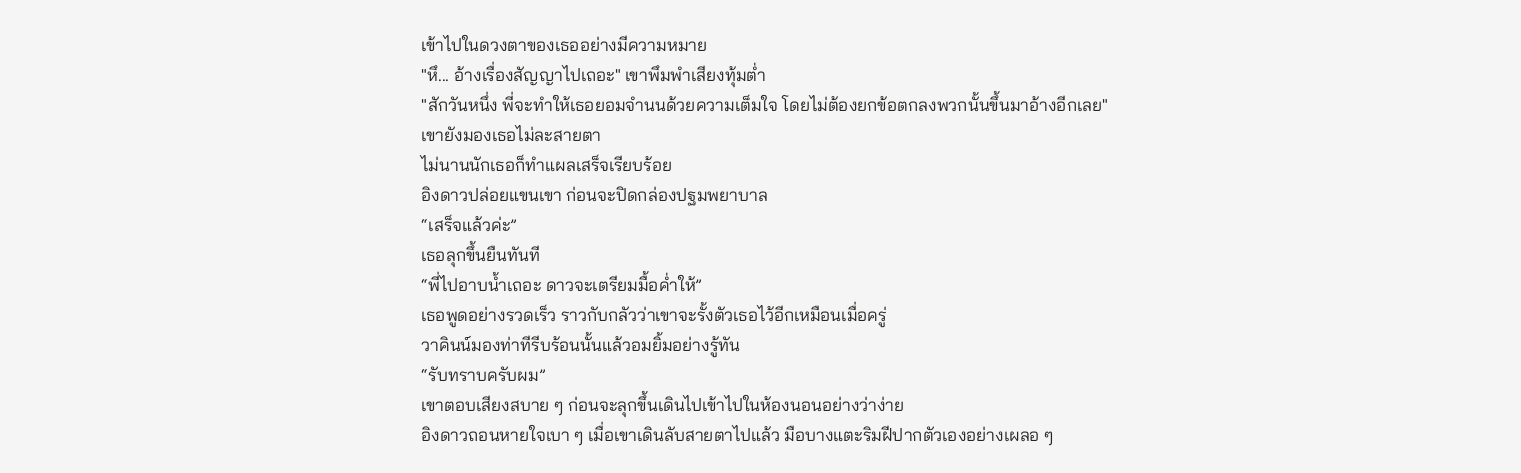เข้าไปในดวงตาของเธออย่างมีความหมาย
"หึ... อ้างเรื่องสัญญาไปเถอะ" เขาพึมพำเสียงทุ้มต่ำ
"สักวันหนึ่ง พี่จะทำให้เธอยอมจำนนด้วยความเต็มใจ โดยไม่ต้องยกข้อตกลงพวกนั้นขึ้นมาอ้างอีกเลย"
เขายังมองเธอไม่ละสายตา
ไม่นานนักเธอก็ทำแผลเสร็จเรียบร้อย
อิงดาวปล่อยแขนเขา ก่อนจะปิดกล่องปฐมพยาบาล
“เสร็จแล้วค่ะ”
เธอลุกขึ้นยืนทันที
“พี่ไปอาบน้ำเถอะ ดาวจะเตรียมมื้อค่ำให้”
เธอพูดอย่างรวดเร็ว ราวกับกลัวว่าเขาจะรั้งตัวเธอไว้อีกเหมือนเมื่อครู่
วาคินน์มองท่าทีรีบร้อนนั้นแล้วอมยิ้มอย่างรู้ทัน
“รับทราบครับผม”
เขาตอบเสียงสบาย ๆ ก่อนจะลุกขึ้นเดินไปเข้าไปในห้องนอนอย่างว่าง่าย
อิงดาวถอนหายใจเบา ๆ เมื่อเขาเดินลับสายตาไปแล้ว มือบางแตะริมฝีปากตัวเองอย่างเผลอ ๆ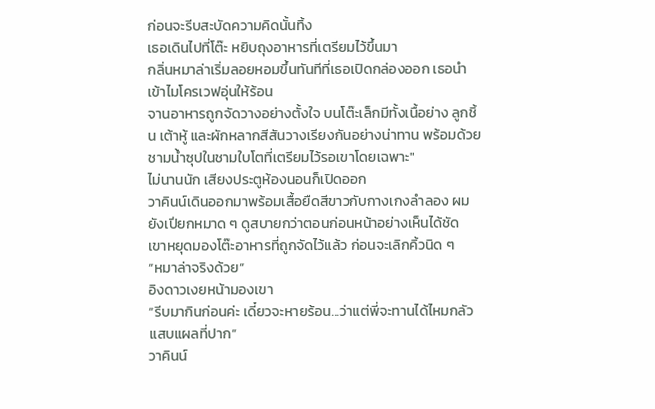ก่อนจะรีบสะบัดความคิดนั้นทิ้ง
เธอเดินไปที่โต๊ะ หยิบถุงอาหารที่เตรียมไว้ขึ้นมา
กลิ่นหมาล่าเริ่มลอยหอมขึ้นทันทีที่เธอเปิดกล่องออก เธอนำเข้าไมโครเวฟอุ่นให้ร้อน
จานอาหารถูกจัดวางอย่างตั้งใจ บนโต๊ะเล็กมีทั้งเนื้อย่าง ลูกชิ้น เต้าหู้ และผักหลากสีสันวางเรียงกันอย่างน่าทาน พร้อมด้วยชามน้ำซุปในชามใบโตที่เตรียมไว้รอเขาโดยเฉพาะ"
ไม่นานนัก เสียงประตูห้องนอนก็เปิดออก
วาคินน์เดินออกมาพร้อมเสื้อยืดสีขาวกับกางเกงลำลอง ผมยังเปียกหมาด ๆ ดูสบายกว่าตอนก่อนหน้าอย่างเห็นได้ชัด
เขาหยุดมองโต๊ะอาหารที่ถูกจัดไว้แล้ว ก่อนจะเลิกคิ้วนิด ๆ
“หมาล่าจริงด้วย”
อิงดาวเงยหน้ามองเขา
“รีบมากินก่อนค่ะ เดี๋ยวจะหายร้อน...ว่าแต่พี่จะทานได้ไหมกลัวแสบแผลที่ปาก”
วาคินน์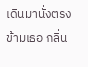เดินมานั่งตรงข้ามเธอ กลิ่น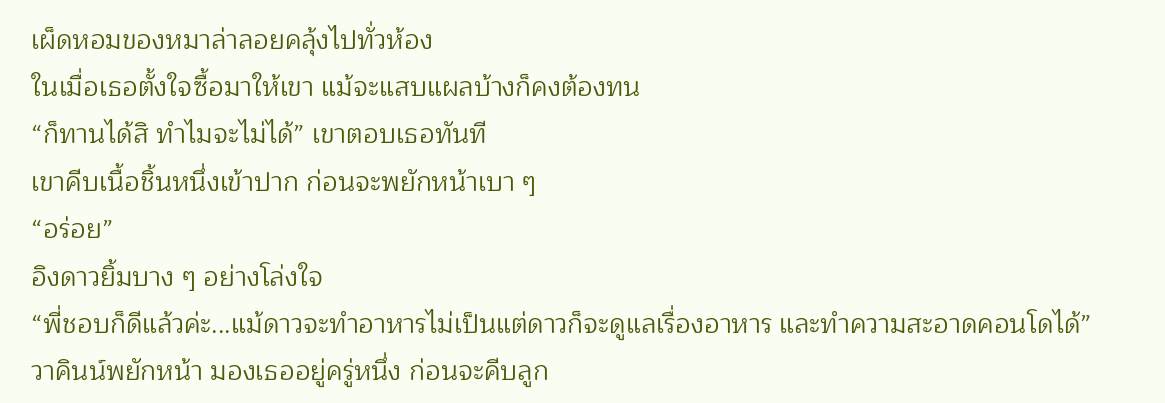เผ็ดหอมของหมาล่าลอยคลุ้งไปทั่วห้อง
ในเมื่อเธอตั้งใจซื้อมาให้เขา แม้จะแสบแผลบ้างก็คงต้องทน
“ก็ทานได้สิ ทำไมจะไม่ได้” เขาตอบเธอทันที
เขาคีบเนื้อชิ้นหนึ่งเข้าปาก ก่อนจะพยักหน้าเบา ๆ
“อร่อย”
อิงดาวยิ้มบาง ๆ อย่างโล่งใจ
“พี่ชอบก็ดีแล้วค่ะ...แม้ดาวจะทำอาหารไม่เป็นแต่ดาวก็จะดูแลเรื่องอาหาร และทำความสะอาดคอนโดได้”
วาคินน์พยักหน้า มองเธออยู่ครู่หนึ่ง ก่อนจะคีบลูก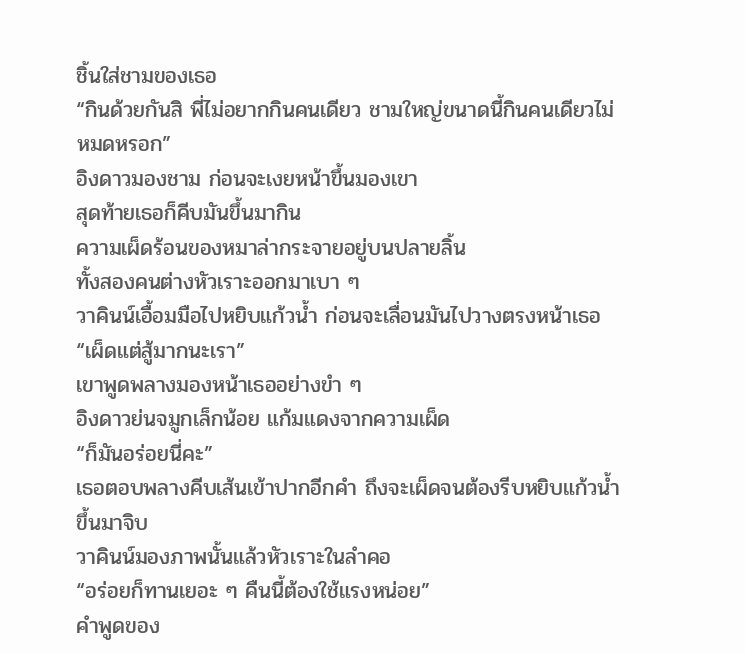ชิ้นใส่ชามของเธอ
“กินด้วยกันสิ พี่ไม่อยากกินคนเดียว ชามใหญ่ขนาดนี้กินคนเดียวไม่หมดหรอก”
อิงดาวมองชาม ก่อนจะเงยหน้าขึ้นมองเขา
สุดท้ายเธอก็คีบมันขึ้นมากิน
ความเผ็ดร้อนของหมาล่ากระจายอยู่บนปลายลิ้น
ทั้งสองคนต่างหัวเราะออกมาเบา ๆ
วาคินน์เอื้อมมือไปหยิบแก้วน้ำ ก่อนจะเลื่อนมันไปวางตรงหน้าเธอ
“เผ็ดแต่สู้มากนะเรา”
เขาพูดพลางมองหน้าเธออย่างขำ ๆ
อิงดาวย่นจมูกเล็กน้อย แก้มแดงจากความเผ็ด
“ก็มันอร่อยนี่คะ”
เธอตอบพลางคีบเส้นเข้าปากอีกคำ ถึงจะเผ็ดจนต้องรีบหยิบแก้วน้ำขึ้นมาจิบ
วาคินน์มองภาพนั้นแล้วหัวเราะในลำคอ
“อร่อยก็ทานเยอะ ๆ คืนนี้ต้องใช้แรงหน่อย”
คำพูดของ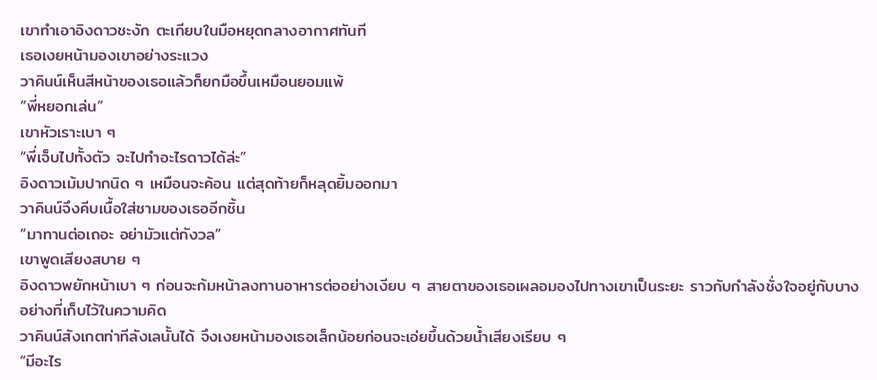เขาทำเอาอิงดาวชะงัก ตะเกียบในมือหยุดกลางอากาศทันที
เธอเงยหน้ามองเขาอย่างระแวง
วาคินน์เห็นสีหน้าของเธอแล้วก็ยกมือขึ้นเหมือนยอมแพ้
“พี่หยอกเล่น”
เขาหัวเราะเบา ๆ
“พี่เจ็บไปทั้งตัว จะไปทำอะไรดาวได้ล่ะ”
อิงดาวเม้มปากนิด ๆ เหมือนจะค้อน แต่สุดท้ายก็หลุดยิ้มออกมา
วาคินน์จึงคีบเนื้อใส่ชามของเธออีกชิ้น
“มาทานต่อเถอะ อย่ามัวแต่กังวล”
เขาพูดเสียงสบาย ๆ
อิงดาวพยักหน้าเบา ๆ ก่อนจะก้มหน้าลงทานอาหารต่ออย่างเงียบ ๆ สายตาของเธอเผลอมองไปทางเขาเป็นระยะ ราวกับกำลังชั่งใจอยู่กับบางอย่างที่เก็บไว้ในความคิด
วาคินน์สังเกตท่าทีลังเลนั้นได้ จึงเงยหน้ามองเธอเล็กน้อยก่อนจะเอ่ยขึ้นด้วยน้ำเสียงเรียบ ๆ
“มีอะไร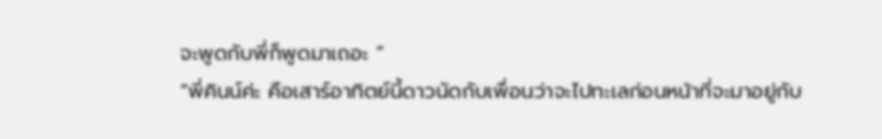จะพูดกับพี่ก็พูดมาเถอะ ”
“พี่คินน์ค่ะ คือเสาร์อาทิตย์นี้ดาวนัดกับเพื่อนว่าจะไปทะเลก่อนหน้าที่จะมาอยู่กับ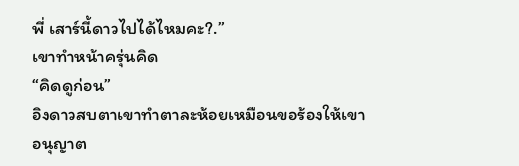พี่ เสาร์นี้ดาวไปได้ไหมคะ?.”
เขาทำหน้าครุ่นคิด
“คิดดูก่อน”
อิงดาวสบตาเขาทำตาละห้อยเหมือนขอร้องให้เขาอนุญาต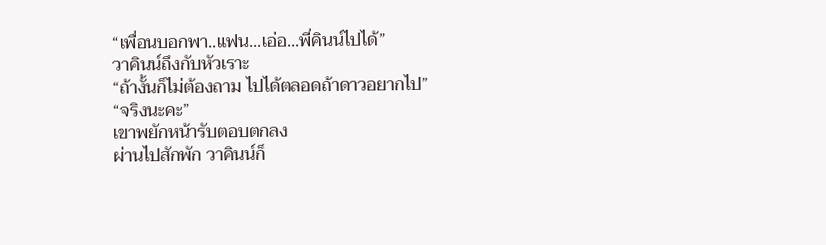“เพื่อนบอกพา..แฟน...เอ่อ...พี่คินน์ไปได้”
วาคินน์ถึงกับหัวเราะ
“ถ้างั้นก็ไม่ต้องถาม ไปได้ตลอดถ้าดาวอยากไป”
“จริงนะคะ”
เขาพยักหน้ารับตอบตกลง
ผ่านไปสักพัก วาคินน์ก็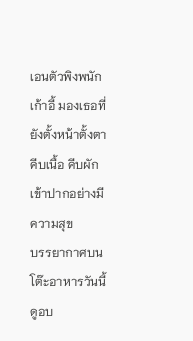เอนตัวพิงพนักเก้าอี้ มองเธอที่ยังตั้งหน้าตั้งตาคีบเนื้อ คีบผักเข้าปากอย่างมีความสุข
บรรยากาศบนโต๊ะอาหารวันนี้ดูอบ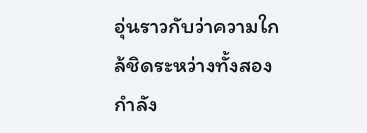อุ่นราวกับว่าความใกล้ชิดระหว่างทั้งสองกำลัง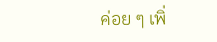ค่อย ๆ เพิ่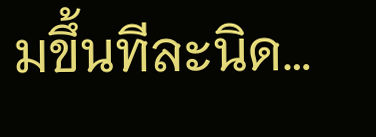มขึ้นทีละนิด…